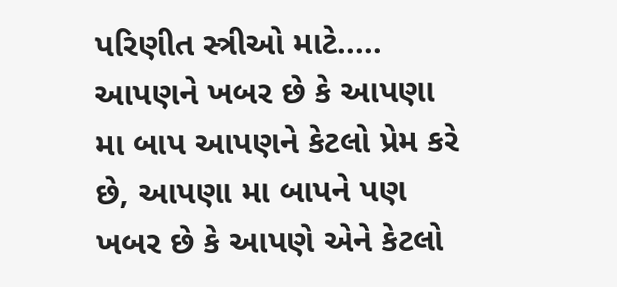પરિણીત સ્ત્રીઓ માટે.....
આપણને ખબર છે કે આપણા મા બાપ આપણને કેટલો પ્રેમ કરે છે, આપણા મા બાપને પણ ખબર છે કે આપણે એને કેટલો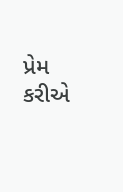પ્રેમ કરીએ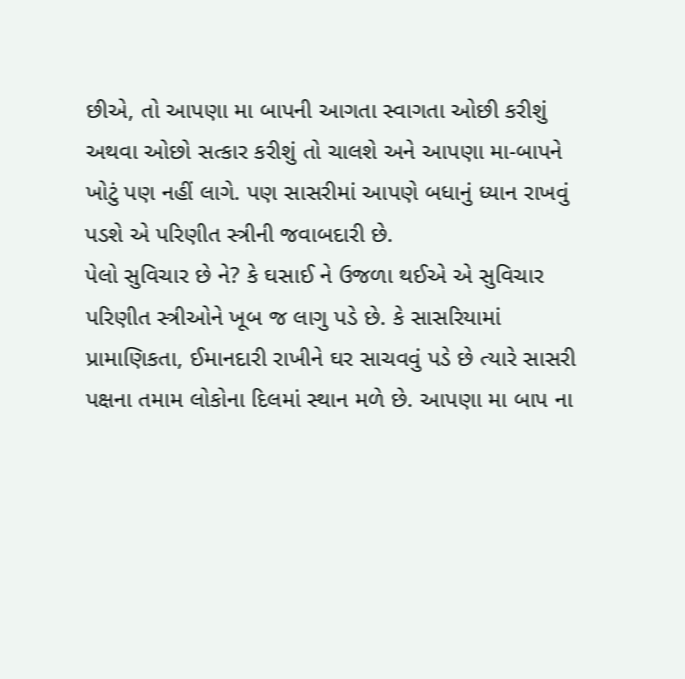છીએ, તો આપણા મા બાપની આગતા સ્વાગતા ઓછી કરીશું અથવા ઓછો સત્કાર કરીશું તો ચાલશે અને આપણા મા-બાપને ખોટું પણ નહીં લાગે. પણ સાસરીમાં આપણે બધાનું ધ્યાન રાખવું પડશે એ પરિણીત સ્ત્રીની જવાબદારી છે.
પેલો સુવિચાર છે ને? કે ઘસાઈ ને ઉજળા થઈએ એ સુવિચાર પરિણીત સ્ત્રીઓને ખૂબ જ લાગુ પડે છે. કે સાસરિયામાં પ્રામાણિકતા, ઈમાનદારી રાખીને ઘર સાચવવું પડે છે ત્યારે સાસરી પક્ષના તમામ લોકોના દિલમાં સ્થાન મળે છે. આપણા મા બાપ ના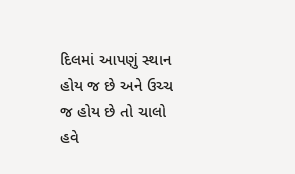દિલમાં આપણું સ્થાન હોય જ છે અને ઉચ્ચ જ હોય છે તો ચાલો હવે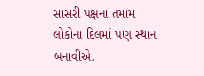સાસરી પક્ષના તમામ લોકોના દિલમાં પણ સ્થાન બનાવીએ.